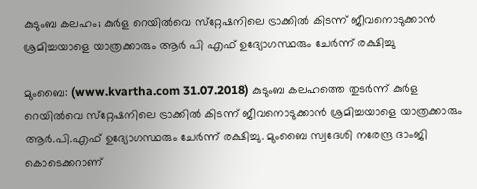കുടുംബ കലഹം; കുര്‍ള റെയില്‍വെ സ്‌റ്റേഷനിലെ ട്രാക്കില്‍ കിടന്ന് ജീവനൊടുക്കാന്‍ ശ്രമിച്ചയാളെ യാത്രക്കാരും ആര്‍ പി എഫ് ഉദ്യോഗസ്ഥരും ചേര്‍ന്ന് രക്ഷിച്ചു

മുംബൈ: (www.kvartha.com 31.07.2018) കുടുംബ കലഹത്തെ തുടര്‍ന്ന് കുര്‍ള റെയില്‍വെ സ്‌റ്റേഷനിലെ ട്രാക്കില്‍ കിടന്ന് ജീവനൊടുക്കാന്‍ ശ്രമിച്ചയാളെ യാത്രക്കാരും ആര്‍.പി.എഫ് ഉദ്യോഗസ്ഥരും ചേര്‍ന്ന് രക്ഷിച്ചു. മുംബൈ സ്വദേശി നരേന്ദ്ര ദാംജി കൊടെക്കറാണ്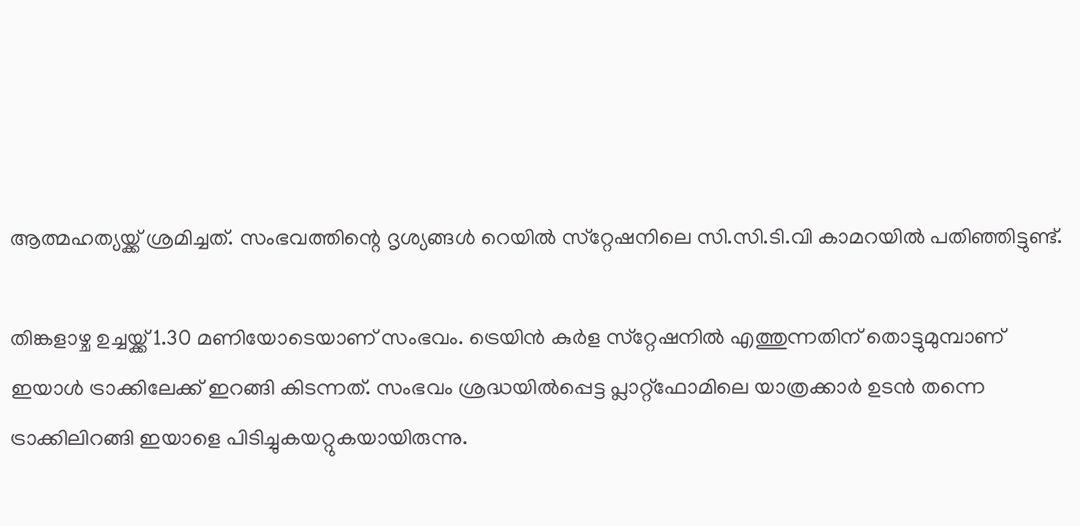ആത്മഹത്യയ്ക്ക് ശ്രമിച്ചത്. സംഭവത്തിന്റെ ദൃശ്യങ്ങള്‍ റെയില്‍ സ്‌റ്റേഷനിലെ സി.സി.ടി.വി കാമറയില്‍ പതിഞ്ഞിട്ടുണ്ട്.

തിങ്കളാഴ്ച ഉച്ചയ്ക്ക് 1.30 മണിയോടെയാണ് സംഭവം. ട്രെയിന്‍ കുര്‍ള സ്‌റ്റേഷനില്‍ എത്തുന്നതിന് തൊട്ടുമുമ്പാണ് ഇയാള്‍ ട്രാക്കിലേക്ക് ഇറങ്ങി കിടന്നത്. സംഭവം ശ്രദ്ധയില്‍പ്പെട്ട പ്ലാറ്റ്‌ഫോമിലെ യാത്രക്കാര്‍ ഉടന്‍ തന്നെ ട്രാക്കിലിറങ്ങി ഇയാളെ പിടിച്ചുകയറ്റുകയായിരുന്നു.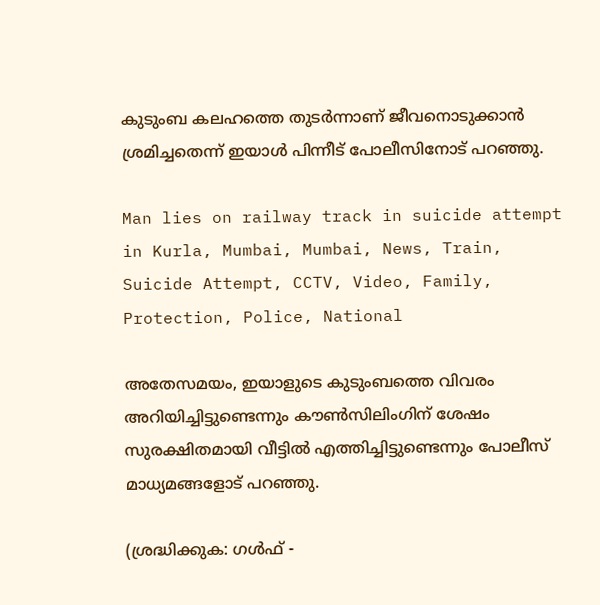കുടുംബ കലഹത്തെ തുടര്‍ന്നാണ് ജീവനൊടുക്കാന്‍ ശ്രമിച്ചതെന്ന് ഇയാള്‍ പിന്നീട് പോലീസിനോട് പറഞ്ഞു.

Man lies on railway track in suicide attempt in Kurla, Mumbai, Mumbai, News, Train, Suicide Attempt, CCTV, Video, Family, Protection, Police, National

അതേസമയം, ഇയാളുടെ കുടുംബത്തെ വിവരം അറിയിച്ചിട്ടുണ്ടെന്നും കൗണ്‍സിലിംഗിന് ശേഷം സുരക്ഷിതമായി വീട്ടില്‍ എത്തിച്ചിട്ടുണ്ടെന്നും പോലീസ് മാധ്യമങ്ങളോട് പറഞ്ഞു.

(ശ്രദ്ധിക്കുക: ഗൾഫ് -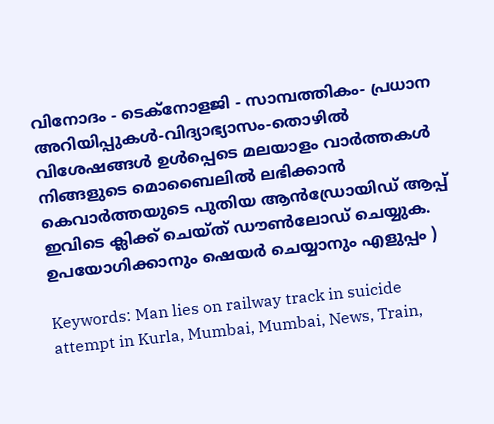വിനോദം - ടെക്നോളജി - സാമ്പത്തികം- പ്രധാന അറിയിപ്പുകൾ-വിദ്യാഭ്യാസം-തൊഴിൽ വിശേഷങ്ങൾ ഉൾപ്പെടെ മലയാളം വാർത്തകൾ നിങ്ങളുടെ മൊബൈലിൽ ലഭിക്കാൻ കെവാർത്തയുടെ പുതിയ ആൻഡ്രോയിഡ് ആപ്പ് ഇവിടെ ക്ലിക്ക് ചെയ്ത് ഡൗൺലോഡ് ചെയ്യുക. ഉപയോഗിക്കാനും ഷെയർ ചെയ്യാനും എളുപ്പം )

Keywords: Man lies on railway track in suicide attempt in Kurla, Mumbai, Mumbai, News, Train,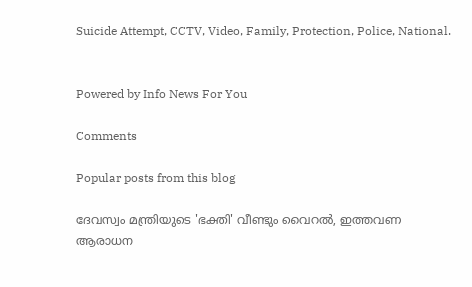Suicide Attempt, CCTV, Video, Family, Protection, Police, National.


Powered by Info News For You

Comments

Popular posts from this blog

ദേവസ്വം മന്ത്രിയുടെ 'ഭക്തി' വീണ്ടും വൈറല്‍, ഇത്തവണ ആരാധന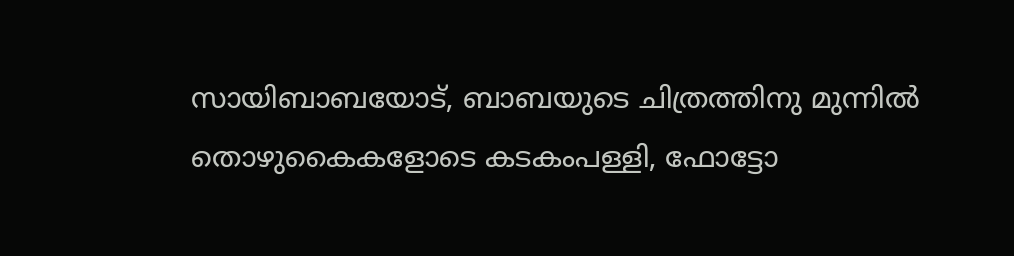സായിബാബയോട്, ബാബയുടെ ചിത്രത്തിനു മുന്നില്‍ തൊഴുകൈകളോടെ കടകംപള്ളി, ഫോട്ടോ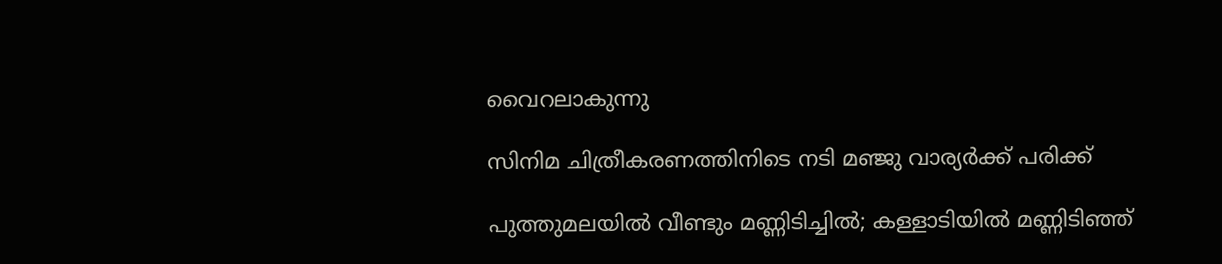വൈറലാകുന്നു

സിനിമ ചിത്രീകരണത്തിനിടെ നടി മഞ്ജു വാര്യര്‍ക്ക് പരിക്ക്

പുത്തുമലയില്‍ വീണ്ടും മണ്ണിടിച്ചില്‍; കള്ളാടിയില്‍ മണ്ണിടിഞ്ഞ്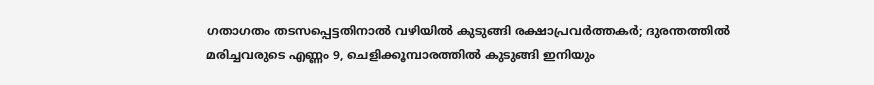ഗതാഗതം തടസപ്പെട്ടതിനാല്‍ വഴിയില്‍ കുടുങ്ങി രക്ഷാപ്രവര്‍ത്തകര്‍; ദുരന്തത്തില്‍ മരിച്ചവരുടെ എണ്ണം 9, ചെളിക്കൂമ്പാരത്തില്‍ കുടുങ്ങി ഇനിയും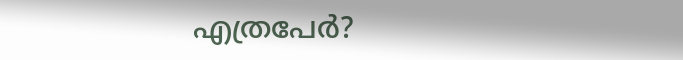എത്രപേര്‍?